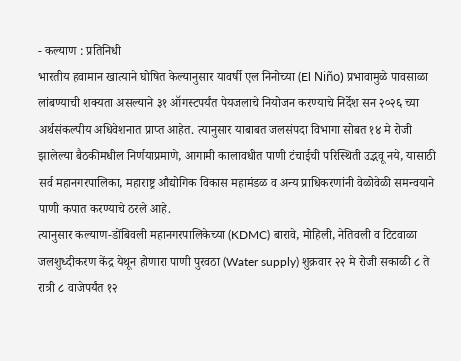- कल्याण : प्रतिनिधी
भारतीय हवामान खात्याने घोषित केल्यानुसार यावर्षी एल निनोच्या (El Niño) प्रभावामुळे पावसाळा लांबण्याची शक्यता असल्याने ३१ ऑगस्टपर्यंत पेयजलाचे नियोजन करण्याचे निर्देश सन २०२६ च्या अर्थसंकल्पीय अधिवेशनात प्राप्त आहेत. त्यानुसार याबाबत जलसंपदा विभागा सोबत १४ मे रोजी झालेल्या बैठकीमधील निर्णयाप्रमाणे, आगामी कालावधीत पाणी टंचाईची परिस्थिती उद्भवू नये, यासाठी सर्व महानगरपालिका, महाराष्ट्र औद्योगिक विकास महामंडळ व अन्य प्राधिकरणांनी वेळोवेळी समन्वयाने पाणी कपात करण्याचे ठरले आहे.
त्यानुसार कल्याण-डोंबिवली महानगरपालिकेच्या (KDMC) बारावे, मोहिली, नेतिवली व टिटवाळा जलशुध्दीकरण केंद्र येथून होणारा पाणी पुरवठा (Water supply) शुक्रवार २२ मे रोजी सकाळी ८ ते रात्री ८ वाजेपर्यंत १२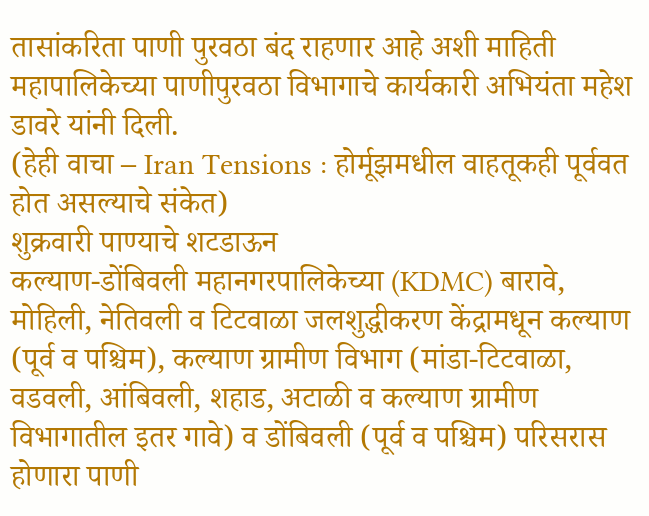तासांकरिता पाणी पुरवठा बंद राहणार आहे अशी माहिती महापालिकेच्या पाणीपुरवठा विभागाचे कार्यकारी अभियंता महेश डावरे यांनी दिली.
(हेही वाचा – Iran Tensions : होर्मूझमधील वाहतूकही पूर्ववत होत असल्याचे संकेत)
शुक्रवारी पाण्याचे शटडाऊन
कल्याण-डोंबिवली महानगरपालिकेच्या (KDMC) बारावे, मोहिली, नेतिवली व टिटवाळा जलशुद्धीकरण केंद्रामधून कल्याण (पूर्व व पश्चिम), कल्याण ग्रामीण विभाग (मांडा-टिटवाळा, वडवली, आंबिवली, शहाड, अटाळी व कल्याण ग्रामीण विभागातील इतर गावे) व डोंबिवली (पूर्व व पश्चिम) परिसरास होणारा पाणी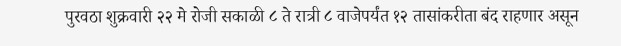पुरवठा शुक्रवारी २२ मे रोजी सकाळी ८ ते रात्री ८ वाजेपर्यंत १२ तासांकरीता बंद राहणार असून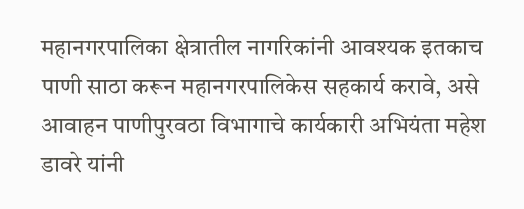महानगरपालिका क्षेत्रातील नागरिकांनी आवश्यक इतकाच पाणी साठा करून महानगरपालिकेस सहकार्य करावे, असे आवाहन पाणीपुरवठा विभागाचे कार्यकारी अभियंता महेश डावरे यांनी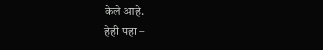केले आहे.
हेही पहा –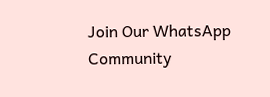Join Our WhatsApp Community